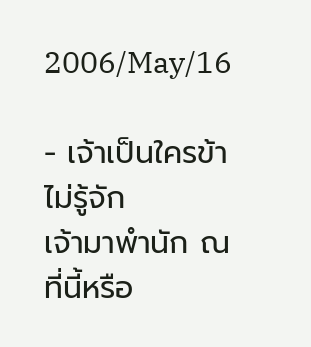2006/May/16

- เจ้าเป็นใครข้าไม่รู้จัก
เจ้ามาพำนัก ณ ที่นี้หรือ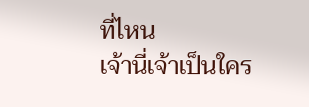ที่ไหน
เจ้านี่เจ้าเป็นใคร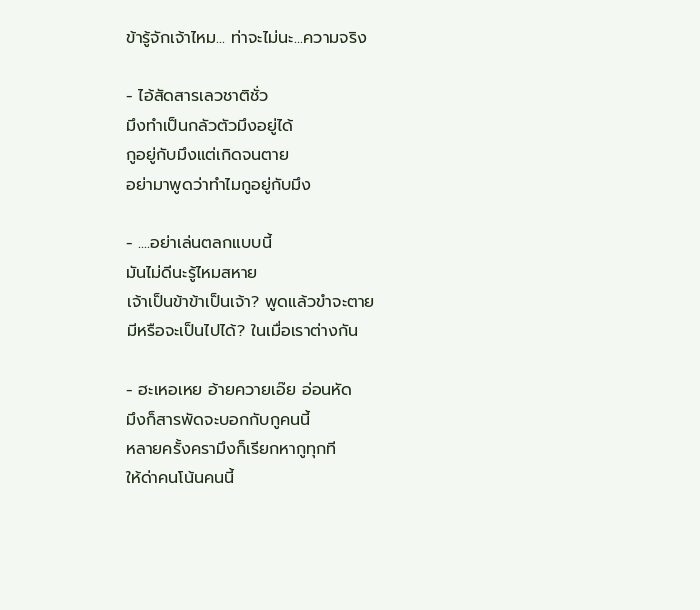ข้ารู้จักเจ้าไหม... ท่าจะไม่นะ...ความจริง

- ไอ้สัดสารเลวชาติชั่ว
มึงทำเป็นกลัวตัวมึงอยู่ได้
กูอยู่กับมึงแต่เกิดจนตาย
อย่ามาพูดว่าทำไมกูอยู่กับมึง

- ....อย่าเล่นตลกแบบนี้
มันไม่ดีนะรู้ไหมสหาย
เจ้าเป็นข้าข้าเป็นเจ้า? พูดแล้วขำจะตาย
มีหรือจะเป็นไปได้? ในเมื่อเราต่างกัน

- ฮะเหอเหย อ้ายควายเอ๊ย อ่อนหัด
มึงก็สารพัดจะบอกกับกูคนนี้
หลายครั้งครามึงก็เรียกหากูทุกที
ให้ด่าคนโน้นคนนี้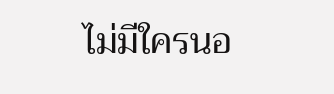ไม่มีใครนอ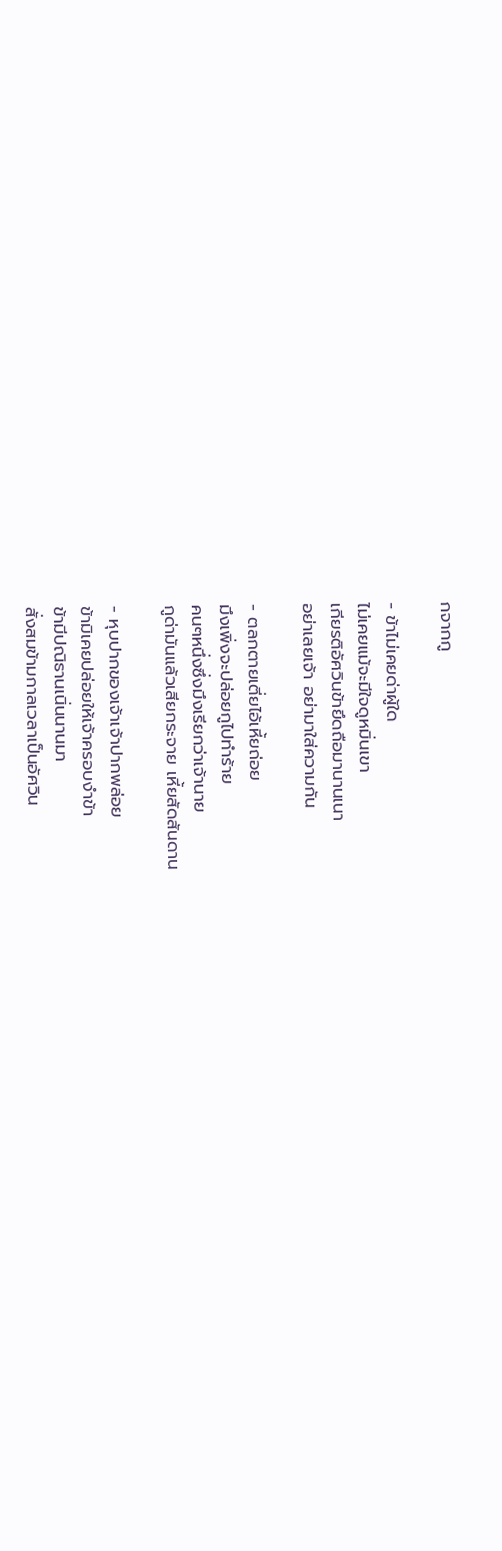กจากกู

- ข้าไม่เคยด่าผู้ใด
ไม่เคยแม้จะมีใจดูหมิ่นเขา
เกียรติอัศวินข้ายึดถือมานานเนา
อย่าเลยเจ้า อย่ามาใส่ความกัน

- ตลกตายเตี่ยไอ้เหี้ยถ่อย
มึงเพิ่งจะปล่อยกูไปทำร้าย
คนๆหนึ่งซึ่งมึงเรียกว่าเจ้านาย
กูด่ามันแล้วเสียกระจาย เหี้ยสัดสันดาน

- หุบปากของเจ้าเจ้าปากพล่อย
ข้ามิเคยปล่อยให้เจ้าครอบงำข้า
ข้ามีปณิธานเนิ่นนานมา
สั่งสมข้ามกาลเวลาเป็นอัศวิน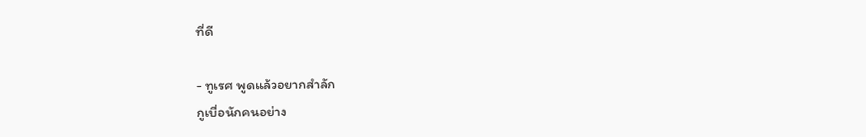ที่ดี

- ทูเรศ พูดแล้วอยากสำลัก
กูเบื่อนักคนอย่าง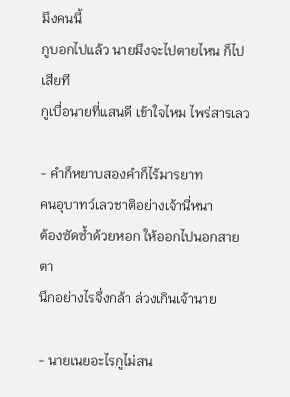มึงคนนี้
กูบอกไปแล้ว นายมึงจะไปตายไหน ก็ไปเสียที
กูเบื่อนายที่แสนดี เข้าใจไหม ไพร่สารเลว

- คำก็หยาบสองคำก็ไร้มารยาท
คนอุบาทว์เลวชาติอย่างเจ้านี่หนา
ต้องซัดซ้ำด้วยหอก ให้ออกไปนอกสายตา
นึกอย่างไรจึ่งกล้า ล่วงเกินเจ้านาย

- นายเนยอะไรกูไม่สน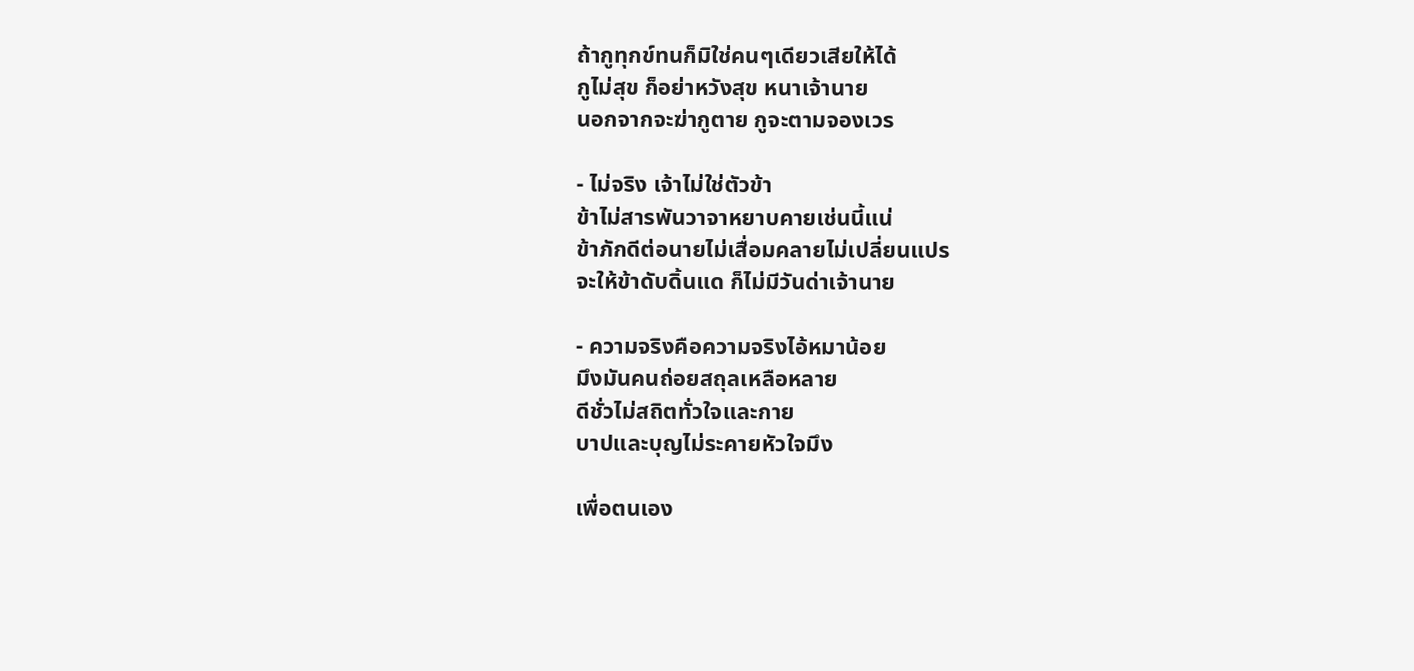ถ้ากูทุกข์ทนก็มิใช่คนๆเดียวเสียให้ได้
กูไม่สุข ก็อย่าหวังสุข หนาเจ้านาย
นอกจากจะฆ่ากูตาย กูจะตามจองเวร

- ไม่จริง เจ้าไม่ใช่ตัวข้า
ข้าไม่สารพันวาจาหยาบคายเช่นนี้แน่
ข้าภักดีต่อนายไม่เสื่อมคลายไม่เปลี่ยนแปร
จะให้ข้าดับดิ้นแด ก็ไม่มีวันด่าเจ้านาย

- ความจริงคือความจริงไอ้หมาน้อย
มึงมันคนถ่อยสถุลเหลือหลาย
ดีชั่วไม่สถิตทั่วใจและกาย
บาปและบุญไม่ระคายหัวใจมึง

เพื่อตนเอง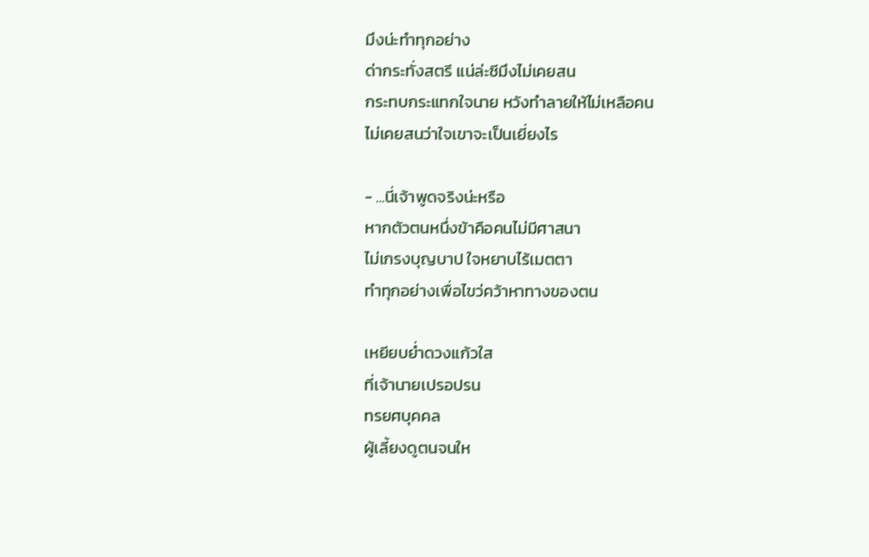มึงน่ะทำทุกอย่าง
ด่ากระทั่งสตรี แน่ล่ะซีมึงไม่เคยสน
กระทบกระแทกใจนาย หวังทำลายให้ไม่เหลือคน
ไม่เคยสนว่าใจเขาจะเป็นเยี่ยงไร

- ...นี่เจ้าพูดจริงน่ะหรือ
หากตัวตนหนึ่งข้าคือคนไม่มีศาสนา
ไม่เกรงบุญบาป ใจหยาบไร้เมตตา
ทำทุกอย่างเพื่อไขว่คว้าหาทางของตน

เหยียบย่ำดวงแก้วใส
ที่เจ้านายเปรอปรน
ทรยศบุคคล
ผู้เลี้ยงดูตนจนให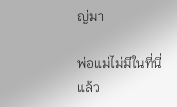ญ่มา

พ่อแม่ไม่มีในที่นี่แล้ว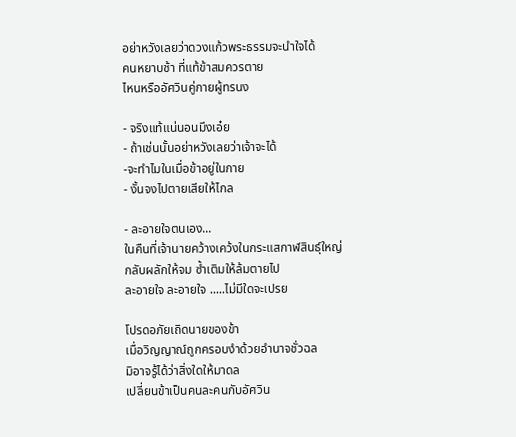อย่าหวังเลยว่าดวงแก้วพระธรรมจะนำใจได้
คนหยาบช้า ที่แท้ข้าสมควรตาย
ไหนหรืออัศวินคู่กายผู้ทรนง

- จริงแท้แน่นอนมึงเอ๋ย
- ถ้าเช่นนั้นอย่าหวังเลยว่าเจ้าจะได้
-จะทำไมในเมื่อข้าอยู่ในกาย
- งั้นจงไปตายเสียให้ไกล

- ละอายใจตนเอง...
ในคืนที่เจ้านายคว้างเคว้งในกระแสกาฬสินธุ์ใหญ่
กลับผลักให้จม ซ้ำเติมให้ล้มตายไป
ละอายใจ ละอายใจ .....ไม่มีใดจะเปรย

โปรดอภัยเถิดนายของข้า
เมื่อวิญญาณ์ถูกครอบงำด้วยอำนาจชั่วฉล
มิอาจรู้ได้ว่าสิ่งใดให้มาดล
เปลี่ยนข้าเป็นคนละคนกับอัศวิน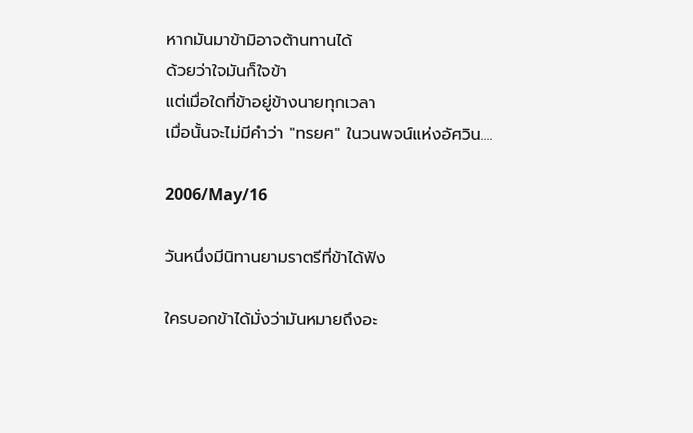หากมันมาข้ามิอาจต้านทานได้
ด้วยว่าใจมันก็ใจข้า
แต่เมื่อใดที่ข้าอยู่ข้างนายทุกเวลา
เมื่อนั้นจะไม่มีคำว่า "ทรยศ" ในวนพจน์แห่งอัศวิน....

2006/May/16

วันหนึ่งมีนิทานยามราตรีที่ข้าได้ฟัง

ใครบอกข้าได้มั่งว่ามันหมายถึงอะ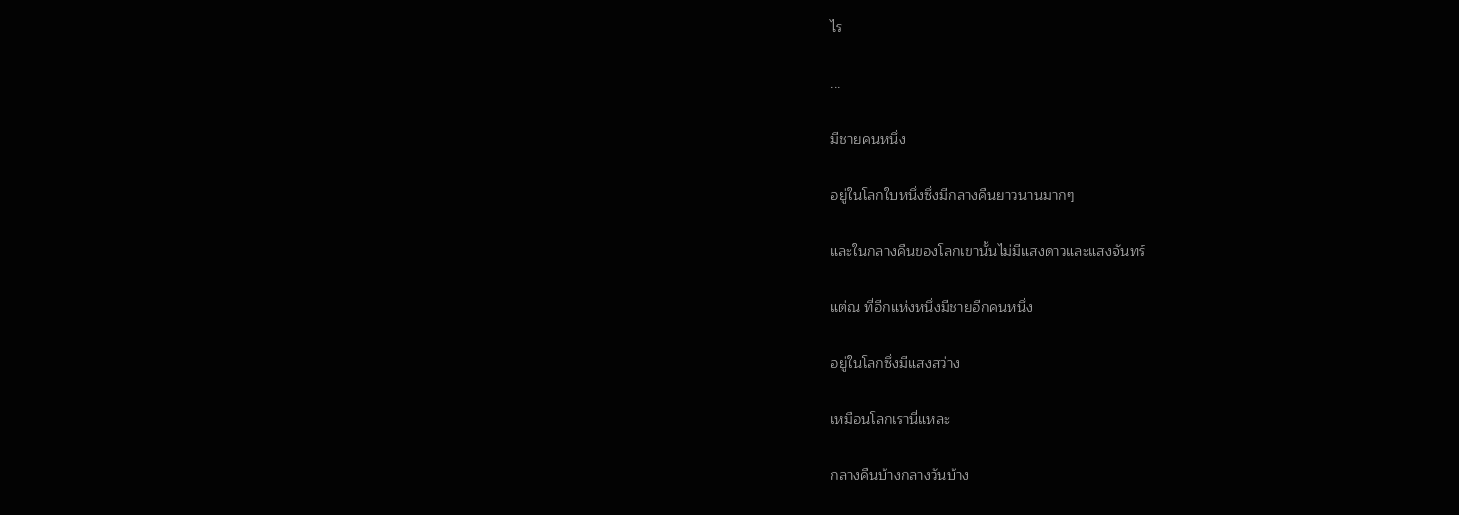ไร

...

มีชายคนหนึ่ง

อยู่ในโลกใบหนึ่งซึ่งมีกลางคืนยาวนานมากๆ

และในกลางคืนของโลกเขานั้นไม่มีแสงดาวและแสงจันทร์

แต่ณ ที่อีกแห่งหนึ่งมีชายอีกคนหนึ่ง

อยู่ในโลกซึ่งมีแสงสว่าง

เหมือนโลกเรานี่แหละ

กลางคืนบ้างกลางวันบ้าง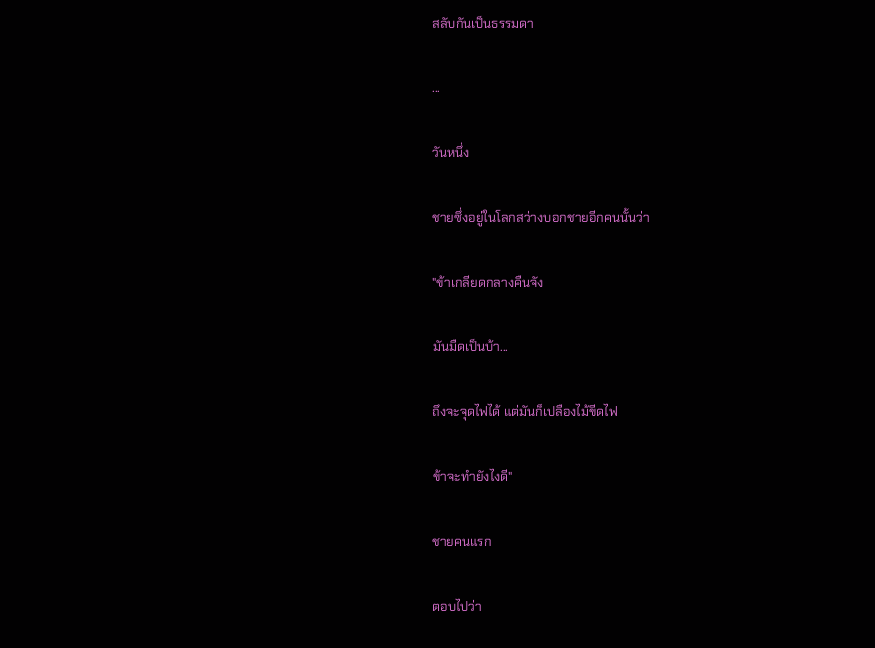สลับกันเป็นธรรมดา

...

วันหนึ่ง

ชายซึ่งอยู่ในโลกสว่างบอกชายอีกคนนั้นว่า

"ข้าเกลียดกลางคืนจัง

มันมืดเป็นบ้า...

ถึงจะจุดไฟได้ แต่มันก็เปลืองไม้ขีดไฟ

ข้าจะทำยังไงดี"

ชายคนแรก

ตอบไปว่า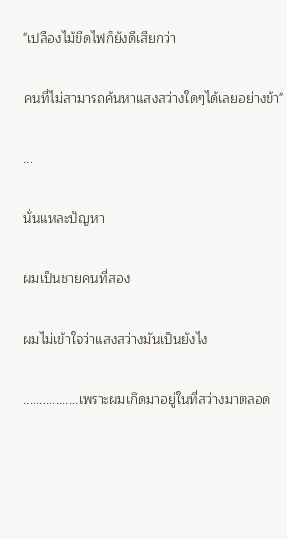"เปลืองไม้ขีดไฟก็ยังดีเสียกว่า

คนที่ไม่สามารถค้นหาแสงสว่างใดๆได้เลยอย่างข้า"

...

นั่นแหละปัญหา

ผมเป็นชายคนที่สอง

ผมไม่เข้าใจว่าแสงสว่างมันเป็นยังไง

.................เพราะผมเกิดมาอยู่ในที่สว่างมาตลอด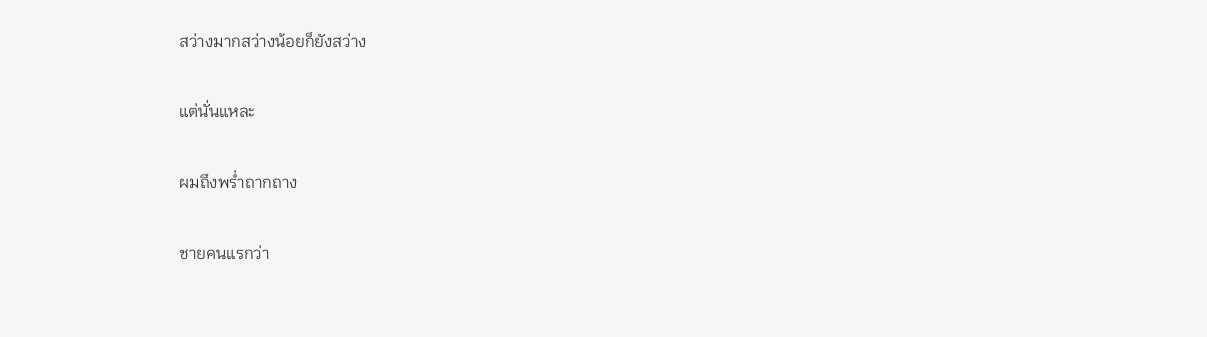สว่างมากสว่างน้อยก็ยังสว่าง

แต่นั่นแหละ

ผมถึงพร่ำถากถาง

ชายคนแรกว่า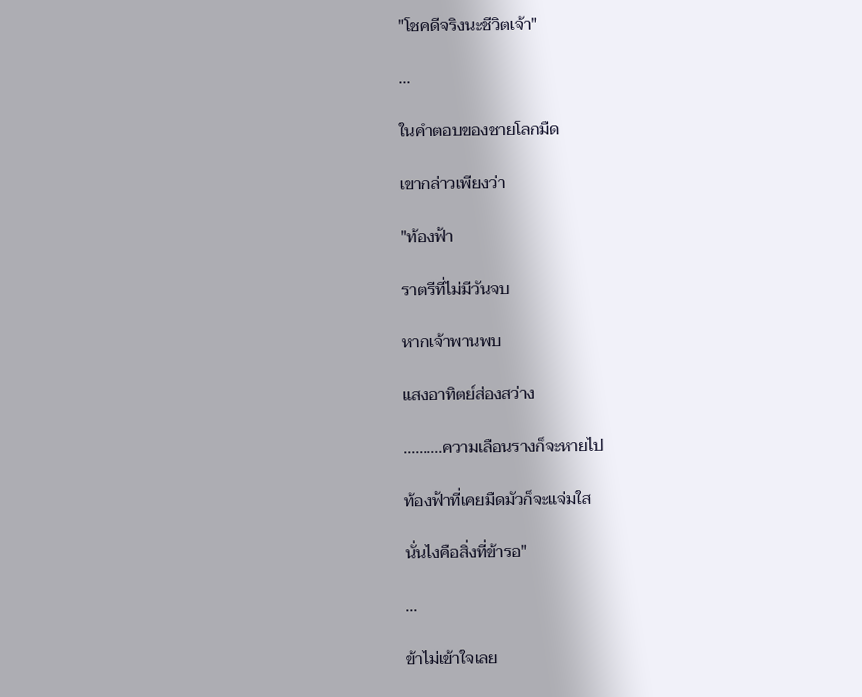"โชคดีจริงนะชีวิตเจ้า"

...

ในคำตอบของชายโลกมืด

เขากล่าวเพียงว่า

"ท้องฟ้า

ราตรีที่ไม่มีวันจบ

หากเจ้าพานพบ

แสงอาทิตย์ส่องสว่าง

..........ความเลือนรางก็จะหายไป

ท้องฟ้าที่เคยมืดมัวก็จะแจ่มใส

นั่นไงคือสิ่งที่ข้ารอ"

...

ข้าไม่เข้าใจเลย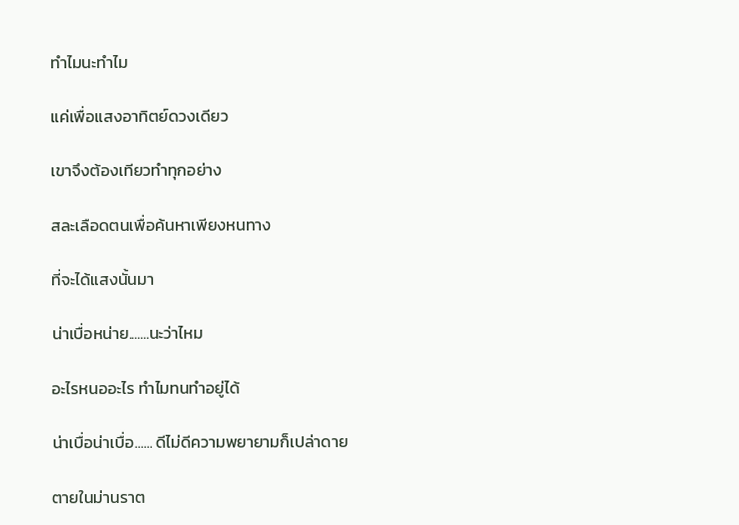ทำไมนะทำไม

แค่เพื่อแสงอาทิตย์ดวงเดียว

เขาจึงต้องเทียวทำทุกอย่าง

สละเลือดตนเพื่อค้นหาเพียงหนทาง

ที่จะได้แสงนั้นมา

น่าเบื่อหน่าย.......นะว่าไหม

อะไรหนออะไร ทำไมทนทำอยู่ได้

น่าเบื่อน่าเบื่อ...... ดีไม่ดีความพยายามก็เปล่าดาย

ตายในม่านราต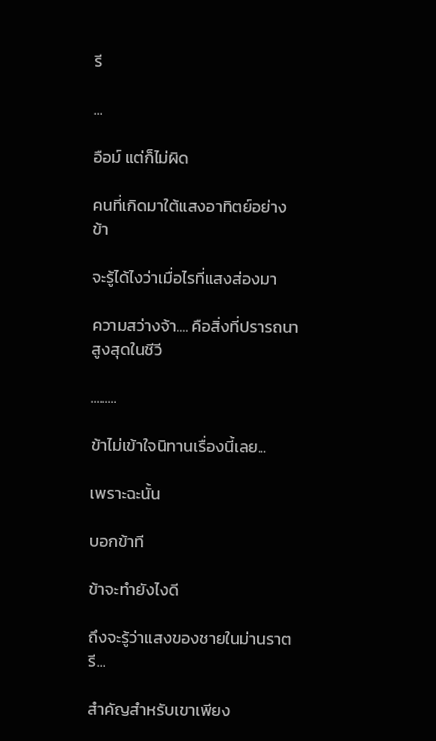รี

...

อือม์ แต่ก็ไม่ผิด

คนที่เกิดมาใต้แสงอาทิตย์อย่างข้า

จะรู้ได้ไงว่าเมื่อไรที่แสงส่องมา

ความสว่างจ้า.... คือสิ่งที่ปรารถนาสูงสุดในชีวี

.........

ข้าไม่เข้าใจนิทานเรื่องนี้เลย...

เพราะฉะนั้น

บอกข้าที

ข้าจะทำยังไงดี

ถึงจะรู้ว่าแสงของชายในม่านราตรี...

สำคัญสำหรับเขาเพียง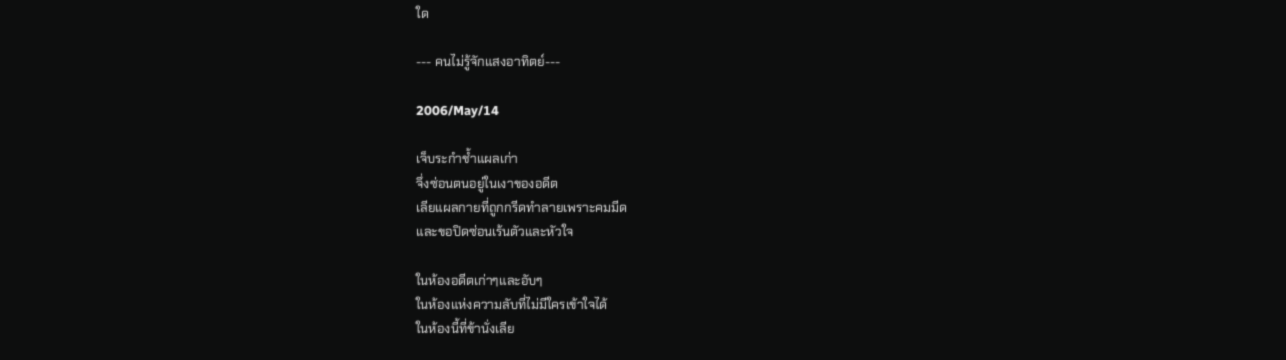ใด

--- คนไม่รู้จักแสงอาทิตย์---

2006/May/14

เจ็บระกำช้ำแผลเก่า
จึ่งซ่อนตนอยู่ในเงาของอดีต
เลียแผลกายที่ถูกกรีดทำลายเพราะคมมีด
และขอปิดซ่อนเร้นตัวและหัวใจ

ในห้องอดีตเก่าๆและอับๆ
ในห้องแห่งความลับที่ไม่มีใครเข้าใจได้
ในห้องนี้ที่ข้านั่งเลีย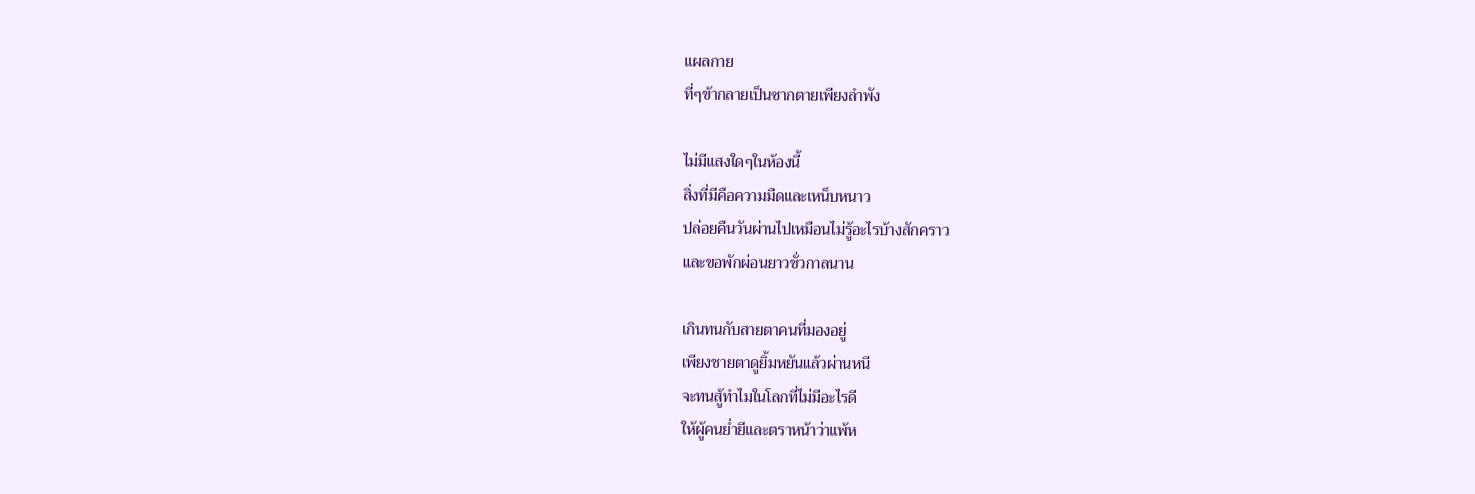แผลกาย
ที่ๆข้ากลายเป็นซากตายเพียงลำพัง

ไม่มีแสงใดๆในห้องนี้
สิ่งที่มีคือความมืดและเหน็บหนาว
ปล่อยคืนวันผ่านไปเหมือนไม่รู้อะไรบ้างสักคราว
และขอพักผ่อนยาวชั่วกาลนาน

เกินทนกับสายตาคนที่มองอยู่
เพียงชายตาดูยิ้มหยันแล้วผ่านหนี
จะทนสู้ทำไมในโลกที่ไม่มีอะไรดี
ให้ผู้คนย่ำยีและตราหน้าว่าแพ้ห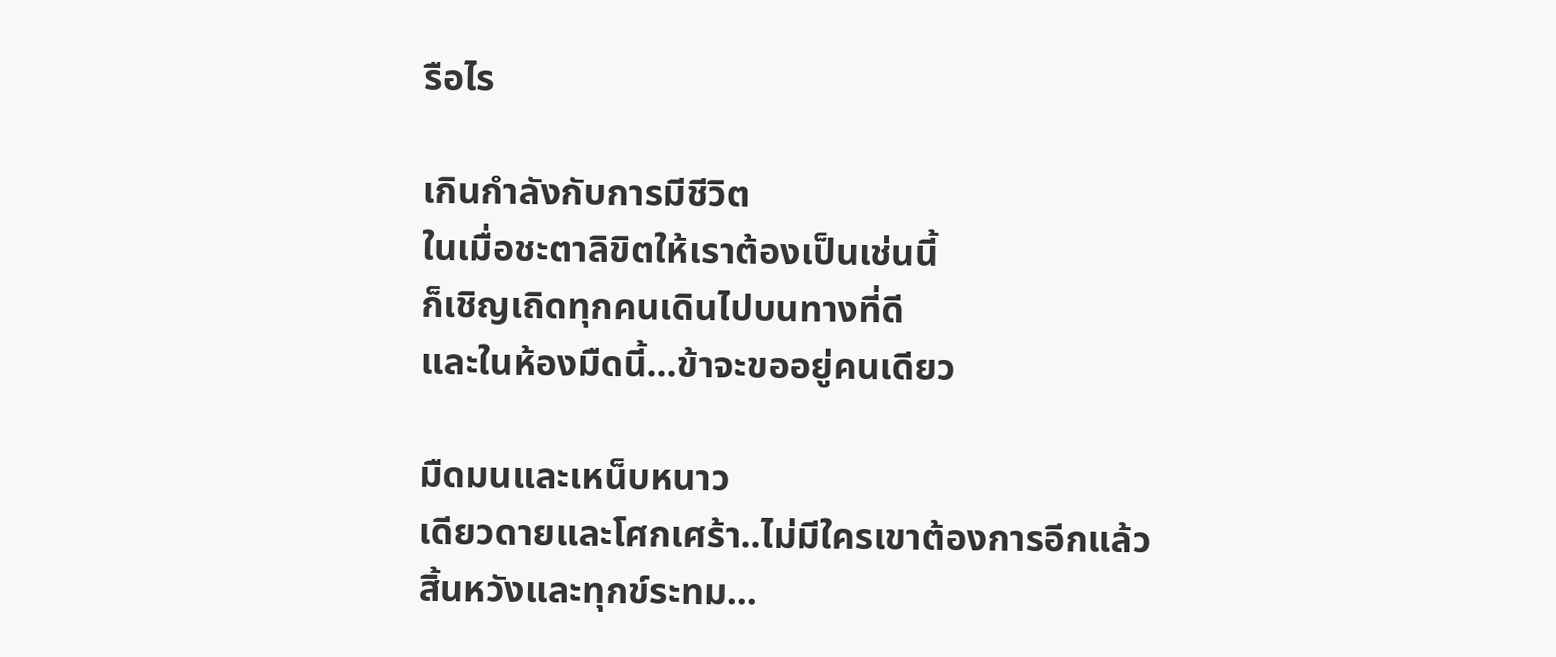รือไร

เกินกำลังกับการมีชีวิต
ในเมื่อชะตาลิขิตให้เราต้องเป็นเช่นนี้
ก็เชิญเถิดทุกคนเดินไปบนทางที่ดี
และในห้องมืดนี้...ข้าจะขออยู่คนเดียว

มืดมนและเหน็บหนาว
เดียวดายและโศกเศร้า..ไม่มีใครเขาต้องการอีกแล้ว
สิ้นหวังและทุกข์ระทม...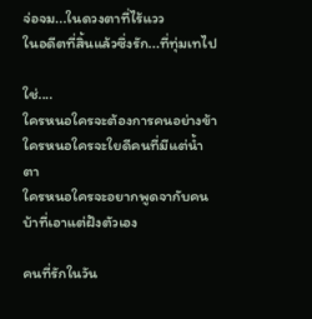จ่อจม...ในดวงตาที่ไร้แวว
ในอดีตที่สิ้นแล้วซึ่งรัก...ที่ทุ่มเทไป

ใช่....
ใครหนอใครจะต้องการคนอย่างข้า
ใครหนอใครจะใยดีคนที่มีแต่น้ำตา
ใครหนอใครจะอยากพูดจากับคนบ้าที่เอาแต่ฝังตัวเอง

คนที่รักในวัน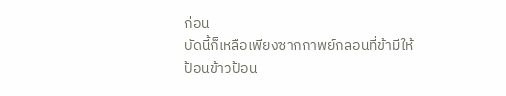ก่อน
บัดนี้ก็เหลือเพียงซากกาพย์กลอนที่ข้ามีให้
ป้อนข้าวป้อน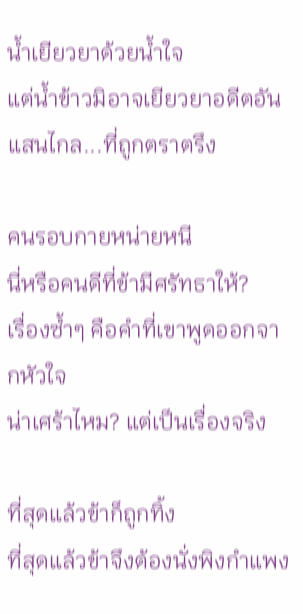น้ำเยียวยาด้วยน้ำใจ
แต่น้ำข้าวมิอาจเยียวยาอดีตอันแสนไกล...ที่ถูกตราตรึง

คนรอบกายหน่ายหนี
นี่หรือคนดีที่ข้ามีศรัทธาให้?
เรื่องซ้ำๆ คือคำที่เขาพูดออกจากหัวใจ
น่าเศร้าไหม? แต่เป็นเรื่องจริง

ที่สุดแล้วข้าก็ถูกทิ้ง
ที่สุดแล้วข้าจึงต้องนั่งพิงกำแพง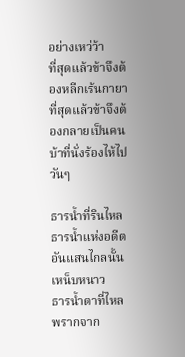อย่างเหว่ว้า
ที่สุดแล้วข้าจึงต้องหลีกเร้นกายา
ที่สุดแล้วข้าจึงต้องกลายเป็นคนบ้าที่นั่งร้องไห้ไปวันๆ

ธารน้ำที่รินไหล
ธารน้ำแห่งอดีตอันแสนไกลนั้นเหน็บหนาว
ธารน้ำตาที่ไหลพรากจาก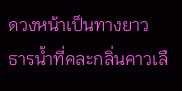ดวงหน้าเป็นทางยาว
ธารน้ำที่คละกลิ่นคาวเลื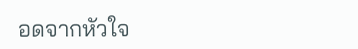อดจากหัวใจ